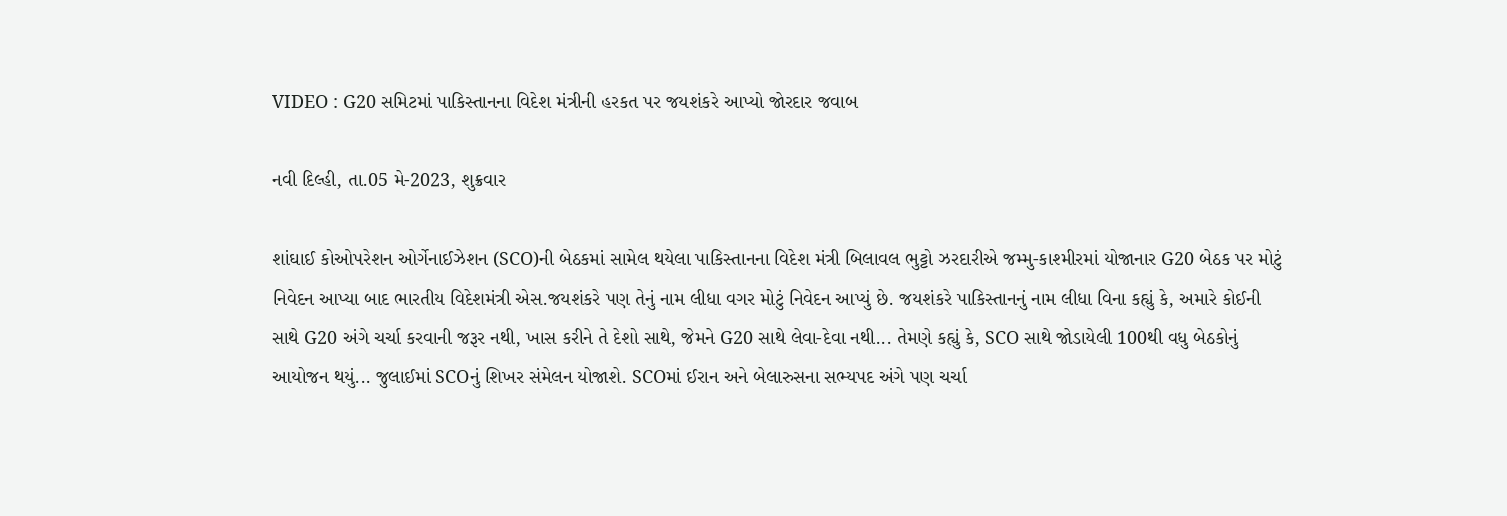VIDEO : G20 સમિટમાં પાકિસ્તાનના વિદેશ મંત્રીની હરકત પર જયશંકરે આપ્યો જોરદાર જવાબ

નવી દિલ્હી, તા.05 મે-2023, શુક્રવાર

શાંઘાઈ કોઓપરેશન ઓર્ગેનાઈઝેશન (SCO)ની બેઠકમાં સામેલ થયેલા પાકિસ્તાનના વિદેશ મંત્રી બિલાવલ ભુટ્ટો ઝરદારીએ જમ્મુ-કાશ્મીરમાં યોજાનાર G20 બેઠક પર મોટું નિવેદન આપ્યા બાદ ભારતીય વિદેશમંત્રી એસ.જયશંકરે પણ તેનું નામ લીધા વગર મોટું નિવેદન આપ્યું છે. જયશંકરે પાકિસ્તાનનું નામ લીધા વિના કહ્યું કે, અમારે કોઈની સાથે G20 અંગે ચર્ચા કરવાની જરૂર નથી, ખાસ કરીને તે દેશો સાથે, જેમને G20 સાથે લેવા-દેવા નથી... તેમણે કહ્યું કે, SCO સાથે જોડાયેલી 100થી વધુ બેઠકોનું આયોજન થયું... જુલાઈમાં SCOનું શિખર સંમેલન યોજાશે. SCOમાં ઈરાન અને બેલારુસના સભ્યપદ અંગે પણ ચર્ચા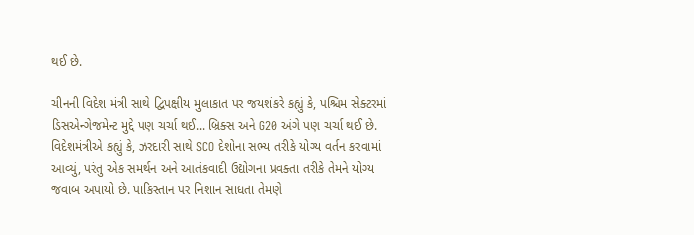થઈ છે.

ચીનની વિદેશ મંત્રી સાથે દ્વિપક્ષીય મુલાકાત પર જયશંકરે કહ્યું કે, પશ્ચિમ સેક્ટરમાં ડિસએન્ગેજમેન્ટ મુદ્દે પણ ચર્ચા થઈ... બ્રિક્સ અને G20 અંગે પણ ચર્ચા થઈ છે. વિદેશમંત્રીએ કહ્યું કે, ઝરદારી સાથે SCO દેશોના સભ્ય તરીકે યોગ્ય વર્તન કરવામાં આવ્યું, પરંતુ એક સમર્થન અને આતંકવાદી ઉદ્યોગના પ્રવક્તા તરીકે તેમને યોગ્ય જવાબ અપાયો છે. પાકિસ્તાન પર નિશાન સાધતા તેમણે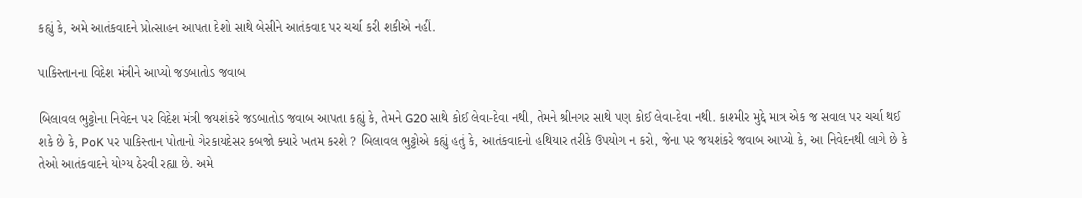કહ્યું કે, અમે આતંકવાદને પ્રોત્સાહન આપતા દેશો સાથે બેસીને આતંકવાદ પર ચર્ચા કરી શકીએ નહીં.

પાકિસ્તાનના વિદેશ મંત્રીને આપ્યો જડબાતોડ જવાબ

બિલાવલ ભુટ્ટોના નિવેદન પર વિદેશ મંત્રી જયશંકરે જડબાતોડ જવાબ આપતા કહ્યું કે, તેમને G20 સાથે કોઈ લેવા-દેવા નથી, તેમને શ્રીનગર સાથે પણ કોઈ લેવા-દેવા નથી. કાશ્મીર મુદ્દે માત્ર એક જ સવાલ પર ચર્ચા થઈ શકે છે કે, PoK પર પાકિસ્તાન પોતાનો ગેરકાયદેસર કબજો ક્યારે ખતમ કરશે ? બિલાવલ ભુટ્ટોએ કહ્યું હતું કે, આતંકવાદનો હથિયાર તરીકે ઉપયોગ ન કરો, જેના પર જયશંકરે જવાબ આપ્યો કે, આ નિવેદનથી લાગે છે કે તેઓ આતંકવાદને યોગ્ય ઠેરવી રહ્યા છે. અમે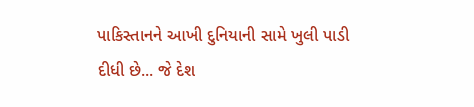પાકિસ્તાનને આખી દુનિયાની સામે ખુલી પાડી દીધી છે... જે દેશ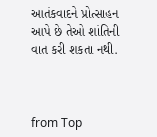આતંકવાદને પ્રોત્સાહન આપે છે તેઓ શાંતિની વાત કરી શકતા નથી.



from Top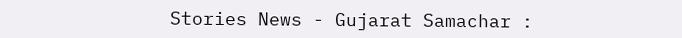Stories News - Gujarat Samachar :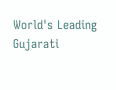World's Leading Gujarati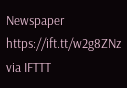Newspaper https://ift.tt/w2g8ZNz
via IFTTT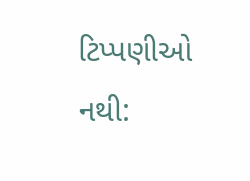ટિપ્પણીઓ નથી: